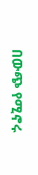በውጭ የሚኖሩ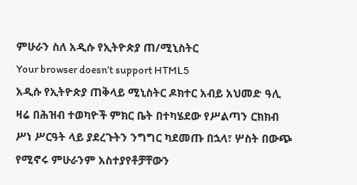ምሁራን ስለ አዲሱ የኢትዮጵያ ጠ/ሚኒስትር
Your browser doesn’t support HTML5
አዲሱ የኢትዮጵያ ጠቅላይ ሚኒስትር ዶክተር አብይ አህመድ ዓሊ ዛሬ በሕዝብ ተወካዮች ምክር ቤት በተካሄደው የሥልጣን ርክክብ ሥነ ሥርዓት ላይ ያደረጉትን ንግግር ካደመጡ በኋላ፣ ሦስት በውጭ የሚኖሩ ምሁራንም አስተያየቶቻቸውን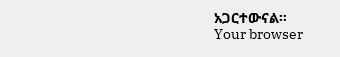አጋርተውናል።
Your browser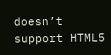doesn’t support HTML5